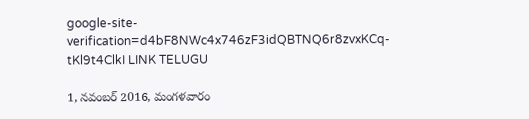google-site-verification=d4bF8NWc4x746zF3idQBTNQ6r8zvxKCq-tKl9t4ClkI LINK TELUGU

1, నవంబర్ 2016, మంగళవారం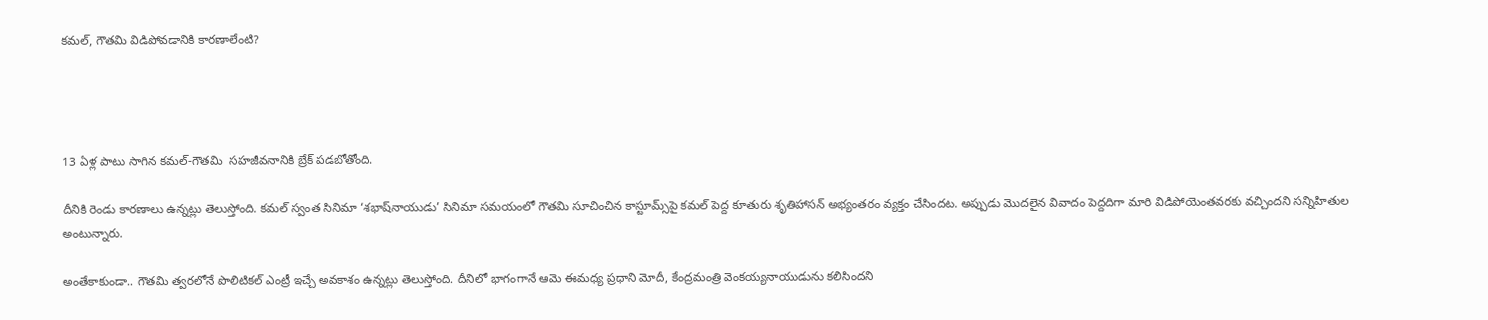కమల్, గౌతమి విడిపోవడానికి కారణాలేంటి?




13 ఏళ్ల పాటు సాగిన కమల్-గౌతమి  సహజీవనానికి బ్రేక్ పడబోతోంది.

దీనికి రెండు కారణాలు ఉన్నట్లు తెలుస్తోంది. కమల్ స్వంత సినిమా ‘శభాష్‌నాయుడు’ సినిమా సమయంలో గౌతమి సూచించిన కాస్టూమ్స్‌పై కమల్ పెద్ద కూతురు శృతిహాసన్ అభ్యంతరం వ్యక్తం చేసిందట. అప్పుడు మొదలైన వివాదం పెద్దదిగా మారి విడిపోయెంతవరకు వచ్చిందని సన్నిహితుల అంటున్నారు.

అంతేకాకుండా.. గౌతమి త్వరలోనే పొలిటికల్ ఎంట్రీ ఇచ్చే అవకాశం ఉన్నట్లు తెలుస్తోంది. దీనిలో భాగంగానే ఆమె ఈమధ్య ప్రధాని మోదీ, కేంద్రమంత్రి వెంకయ్యనాయుడును కలిసిందని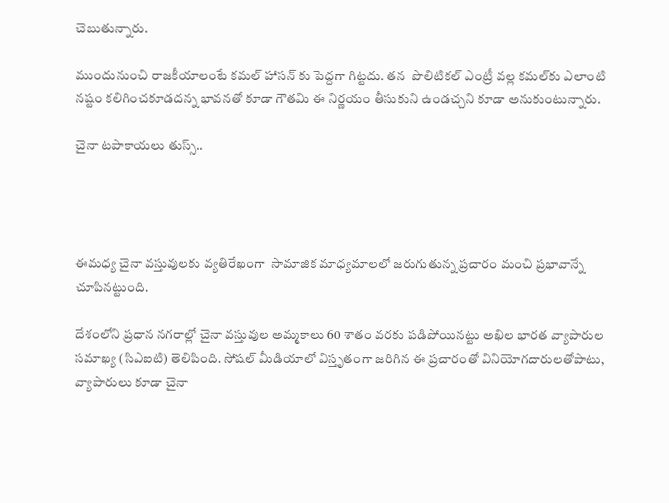చెబుతున్నారు.

ముందునుంచి రాజకీయాలంటే కమల్ హాసన్ కు పెద్దగా గిట్టదు. తన  పొలిటికల్ ఎంట్రీ వల్ల కమల్‌కు ఎలాంటి నష్టం కలిగించకూడదన్న భావనతో కూడా గౌతమి ఈ నిర్ణయం తీసుకుని ఉండచ్చని కూడా అనుకుంటున్నారు.

చైనా టపాకాయలు తుస్స్..




ఈమధ్య చైనా వస్తువులకు వ్యతిరేఖంగా  సామాజిక మాధ్యమాలలో జరుగుతున్న ప్రచారం మంచి ప్రభావాన్నే చూపినట్టుంది.

దేశంలోని ప్రధాన నగరాల్లో చైనా వస్తువుల అమ్మకాలు 60 శాతం వరకు పడిపోయినట్టు అఖిల భారత వ్యాపారుల సమాఖ్య (సిఎఐటి) తెలిపింది. సోషల్‌ మీడియాలో విస్తృతంగా జరిగిన ఈ ప్రచారంతో వినియోగదారులతోపాటు, వ్యాపారులు కూడా చైనా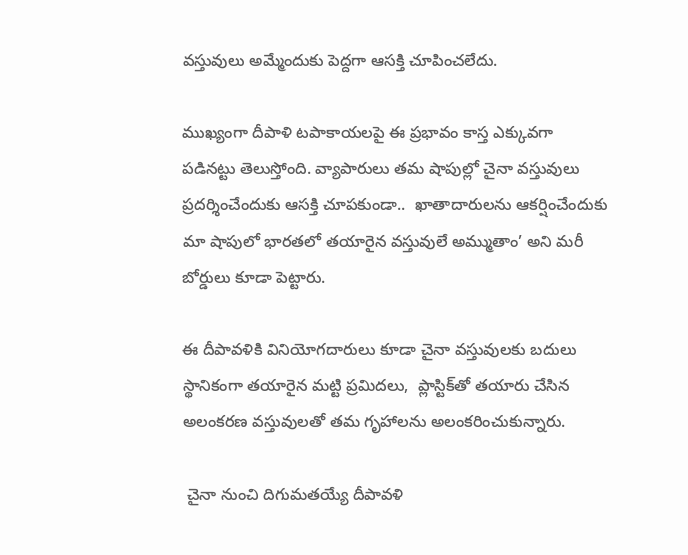వస్తువులు అమ్మేందుకు పెద్దగా ఆసక్తి చూపించలేదు.

ముఖ్యంగా దీపాళి టపాకాయలపై ఈ ప్రభావం కాస్త ఎక్కువగా పడినట్టు తెలుస్తోంది. వ్యాపారులు తమ షాపుల్లో చైనా వస్తువులు ప్రదర్శించేందుకు ఆసక్తి చూపకుండా..  ఖాతాదారులను ఆకర్షించేందుకు మా షాపులో భారతలో తయారైన వస్తువులే అమ్ముతాం’ అని మరీ బోర్డులు కూడా పెట్టారు.

ఈ దీపావళికి వినియోగదారులు కూడా చైనా వస్తువులకు బదులు స్థానికంగా తయారైన మట్టి ప్రమిదలు,  ప్లాస్టిక్‌తో తయారు చేసిన అలంకరణ వస్తువులతో తమ గృహాలను అలంకరించుకున్నారు.

 చైనా నుంచి దిగుమతయ్యే దీపావళి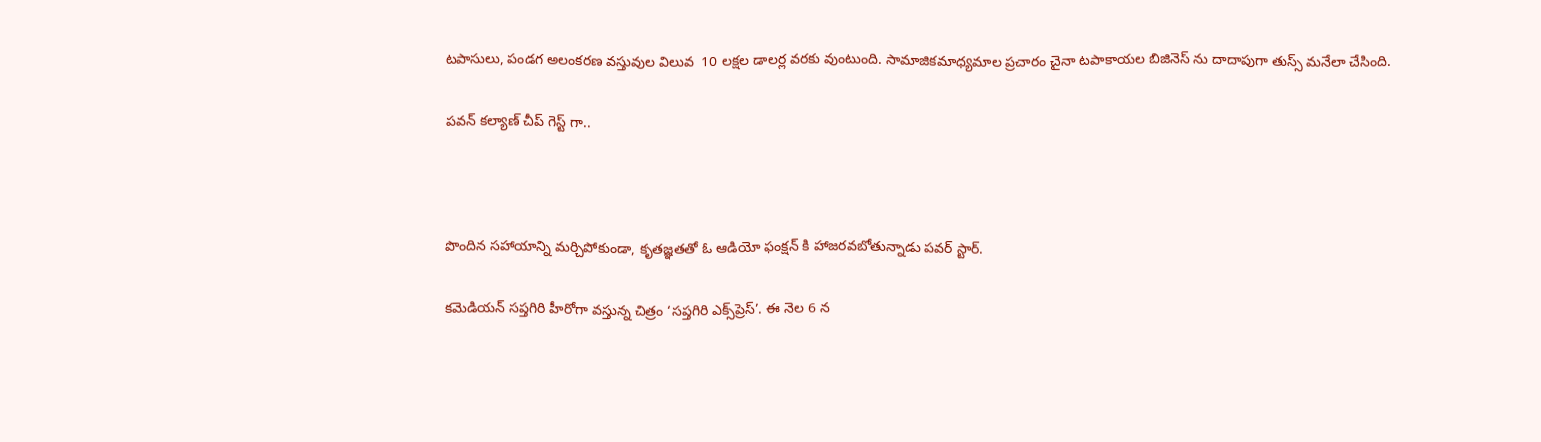టపాసులు, పండగ అలంకరణ వస్తువుల విలువ  10 లక్షల డాలర్ల వరకు వుంటుంది. సామాజికమాధ్యమాల ప్రచారం చైనా టపాకాయల బిజినెస్ ను దాదాపుగా తుస్స్ మనేలా చేసింది.

పవన్ కల్యాణ్‌ చీప్ గెస్ట్ గా..



పొందిన సహాయాన్ని మర్చిపోకుండా, కృతజ్ఞతతో ఓ ఆడియో ఫంక్షన్ కి హాజరవబోతున్నాడు పవర్ స్టార్.

కమెడియన్ సప్తగిరి హీరోగా వస్తున్న చిత్రం ‘సప్తగిరి ఎక్స్‌ప్రెస్‌’. ఈ నెల 6 న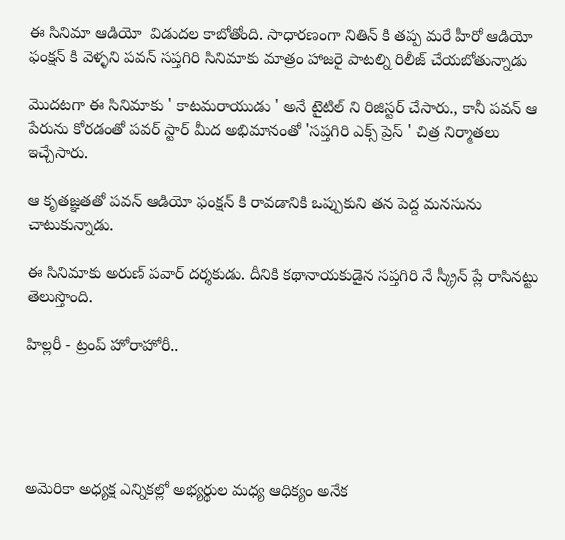ఈ సినిమా ఆడియో  విడుదల కాబోతోంది. సాధారణంగా నితిన్ కి తప్ప మరే హీరో ఆడియో ఫంక్షన్ కి వెళ్ళని పవన్ సప్తగిరి సినిమాకు మాత్రం హాజరై పాటల్ని రిలీజ్ చేయబోతున్నాడు

మొదటగా ఈ సినిమాకు ' కాటమరాయుడు ' అనే టైటిల్ ని రిజిస్టర్ చేసారు., కానీ పవన్ ఆ పేరును కోరడంతో పవర్ స్టార్ మీద అభిమానంతో 'సప్తగిరి ఎక్స్ ప్రెస్ ' చిత్ర నిర్మాతలు ఇచ్చేసారు.

ఆ కృతజ్ఞతతో పవన్ ఆడియో ఫంక్షన్ కి రావడానికి ఒప్పుకుని తన పెద్ద మనసును చాటుకున్నాడు.

ఈ సినిమాకు అరుణ్‌ పవార్‌ దర్శకుడు. దీనికి కథానాయకుడైన సప్తగిరి నే స్క్రీన్ ప్లే రాసినట్టు తెలుస్తొంది.

హిల్లరీ - ట్రంప్ హోరాహోరీ..





అమెరికా అధ్యక్ష ఎన్నికల్లో అభ్యర్థుల మధ్య ఆధిక్యం అనేక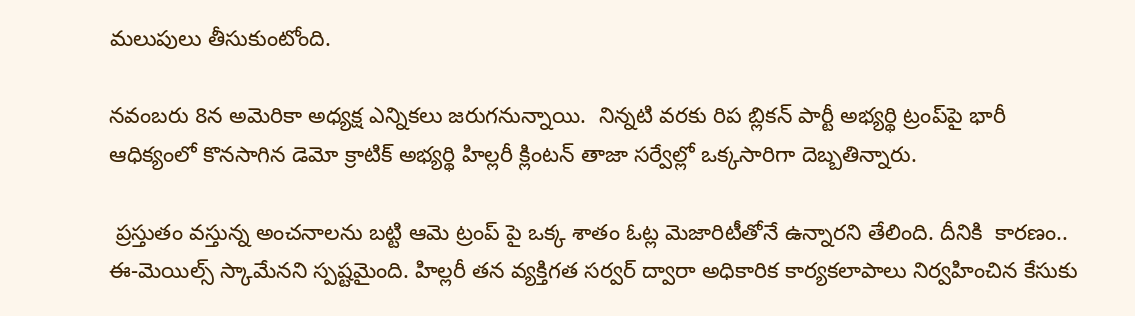మలుపులు తీసుకుంటోంది.

నవంబరు 8న అమెరికా అధ్యక్ష ఎన్నికలు జరుగనున్నాయి.  నిన్నటి వరకు రిప బ్లికన్‌ పార్టీ అభ్యర్థి ట్రంప్‌పై భారీ ఆధిక్యంలో కొనసాగిన డెమో క్రాటిక్‌ అభ్యర్థి హిల్లరీ క్లింటన్‌ తాజా సర్వేల్లో ఒక్కసారిగా దెబ్బతిన్నారు.

 ప్రస్తుతం వస్తున్న అంచనాలను బట్టి ఆమె ట్రంప్ పై ఒక్క శాతం ఓట్ల మెజారిటీతోనే ఉన్నారని తేలింది. దీనికి  కారణం.. ఈ-మెయిల్స్‌ స్కామేనని స్పష్టమైంది. హిల్లరీ తన వ్యక్తిగత సర్వర్‌ ద్వారా అధికారిక కార్యకలాపాలు నిర్వహించిన కేసుకు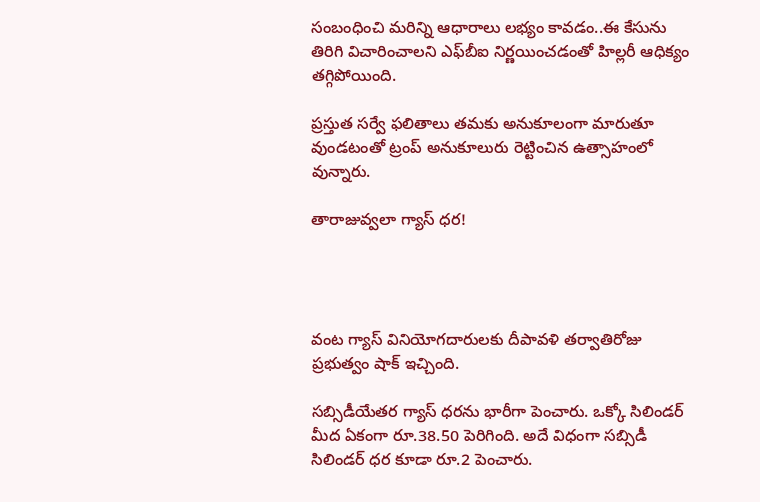సంబంధించి మరిన్ని ఆధారాలు లభ్యం కావడం..ఈ కేసును తిరిగి విచారించాలని ఎఫ్‌బీఐ నిర్ణయించడంతో హిల్లరీ ఆధిక్యం తగ్గిపోయింది.

ప్రస్తుత సర్వే ఫలితాలు తమకు అనుకూలంగా మారుతూ వుండటంతో ట్రంప్ అనుకూలురు రెట్టించిన ఉత్సాహంలో వున్నారు.

తారాజువ్వలా గ్యాస్‌ ధర!




వంట గ్యాస్‌ వినియోగదారులకు దీపావళి తర్వాతిరోజు ప్రభుత్వం షాక్‌ ఇచ్చింది.

సబ్సిడీయేతర గ్యాస్‌ ధరను భారీగా పెంచారు. ఒక్కో సిలిండర్‌ మీద ఏకంగా రూ.38.50 పెరిగింది. అదే విధంగా సబ్సిడీ సిలిండర్‌ ధర కూడా రూ.2 పెంచారు.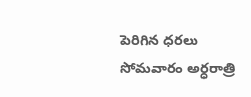పెరిగిన ధరలు సోమవారం అర్ధరాత్రి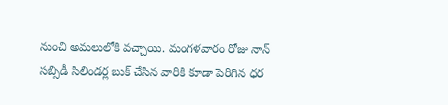నుంచి అమలులోకి వచ్చాయి. మంగళవారం రోజు నాన్‌ సబ్సిడీ సిలిండర్ల బుక్‌ చేసిన వారికి కూడా పెరిగిన ధర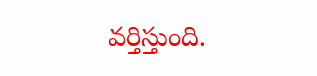వర్తిస్తుంది.